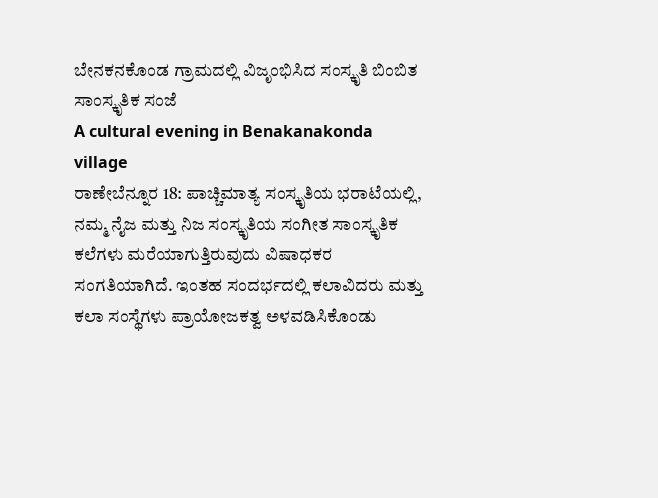ಬೇನಕನಕೊಂಡ ಗ್ರಾಮದಲ್ಲಿ ವಿಜೃಂಭಿಸಿದ ಸಂಸ್ಕೃತಿ ಬಿಂಬಿತ ಸಾಂಸ್ಕೃತಿಕ ಸಂಜೆ
A cultural evening in Benakanakonda village
ರಾಣೇಬೆನ್ನೂರ 18: ಪಾಚ್ಚಿಮಾತ್ಯ ಸಂಸ್ಕೃತಿಯ ಭರಾಟೆಯಲ್ಲಿ, ನಮ್ಮ ನೈಜ ಮತ್ತು ನಿಜ ಸಂಸ್ಕೃತಿಯ ಸಂಗೀತ ಸಾಂಸ್ಕೃತಿಕ ಕಲೆಗಳು ಮರೆಯಾಗುತ್ತಿರುವುದು ವಿಷಾಧಕರ ಸಂಗತಿಯಾಗಿದೆ. ಇಂತಹ ಸಂದರ್ಭದಲ್ಲಿ ಕಲಾವಿದರು ಮತ್ತು ಕಲಾ ಸಂಸ್ಥೆಗಳು ಪ್ರಾಯೋಜಕತ್ವ ಅಳವಡಿಸಿಕೊಂಡು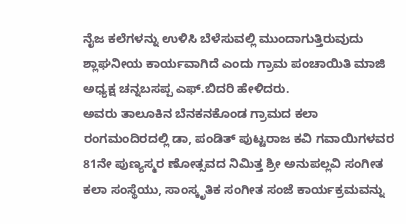ನೈಜ ಕಲೆಗಳನ್ನು ಉಳಿಸಿ ಬೆಳೆಸುವಲ್ಲಿ ಮುಂದಾಗುತ್ತಿರುವುದು ಶ್ಲಾಘನೀಯ ಕಾರ್ಯವಾಗಿದೆ ಎಂದು ಗ್ರಾಮ ಪಂಚಾಯಿತಿ ಮಾಜಿ ಅಧ್ಯಕ್ಷ ಚನ್ನಬಸಪ್ಪ ಎಫ್.ಬಿದರಿ ಹೇಳಿದರು.
ಅವರು ತಾಲೂಕಿನ ಬೆನಕನಕೊಂಡ ಗ್ರಾಮದ ಕಲಾ ರಂಗಮಂದಿರದಲ್ಲಿ ಡಾ, ಪಂಡಿತ್ ಪುಟ್ಟರಾಜ ಕವಿ ಗವಾಯಿಗಳವರ 81ನೇ ಪುಣ್ಯಸ್ಮರ ಣೋತ್ಸವದ ನಿಮಿತ್ತ ಶ್ರೀ ಅನುಪಲ್ಲವಿ ಸಂಗೀತ ಕಲಾ ಸಂಸ್ಥೆಯು, ಸಾಂಸ್ಕೃತಿಕ ಸಂಗೀತ ಸಂಜೆ ಕಾರ್ಯಕ್ರಮವನ್ನು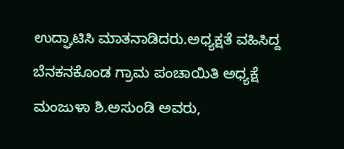ಉದ್ಘಾಟಿಸಿ ಮಾತನಾಡಿದರು.ಅಧ್ಯಕ್ಷತೆ ವಹಿಸಿದ್ದ ಬೆನಕನಕೊಂಡ ಗ್ರಾಮ ಪಂಚಾಯಿತಿ ಅಧ್ಯಕ್ಷೆ ಮಂಜುಳಾ ಶಿ.ಅಸುಂಡಿ ಅವರು,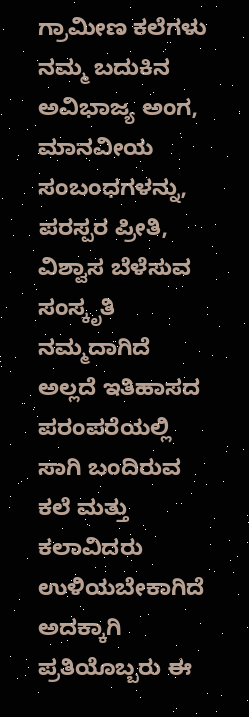ಗ್ರಾಮೀಣ ಕಲೆಗಳು ನಮ್ಮ ಬದುಕಿನ ಅವಿಭಾಜ್ಯ ಅಂಗ, ಮಾನವೀಯ ಸಂಬಂಧಗಳನ್ನು, ಪರಸ್ಪರ ಪ್ರೀತಿ, ವಿಶ್ವಾಸ ಬೆಳೆಸುವ ಸಂಸ್ಕೃತಿ ನಮ್ಮದಾಗಿದೆ ಅಲ್ಲದೆ ಇತಿಹಾಸದ ಪರಂಪರೆಯಲ್ಲಿ ಸಾಗಿ ಬಂದಿರುವ ಕಲೆ ಮತ್ತು ಕಲಾವಿದರು ಉಳಿಯಬೇಕಾಗಿದೆ ಅದಕ್ಕಾಗಿ ಪ್ರತಿಯೊಬ್ಬರು ಈ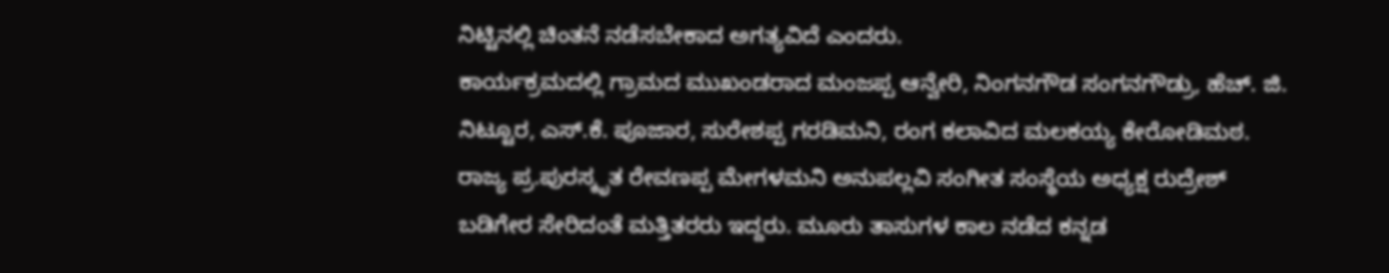ನಿಟ್ಟಿನಲ್ಲಿ ಚಿಂತನೆ ನಡೆಸಬೇಕಾದ ಅಗತ್ಯವಿದೆ ಎಂದರು.
ಕಾರ್ಯಕ್ರಮದಲ್ಲಿ ಗ್ರಾಮದ ಮುಖಂಡರಾದ ಮಂಜಪ್ಪ ಆನ್ವೇರಿ, ನಿಂಗನಗೌಡ ಸಂಗನಗೌಡ್ರು, ಹೆಚ್. ಜಿ. ನಿಟ್ಟೂರ, ಎಸ್.ಕೆ. ಪೂಜಾರ, ಸುರೇಶಪ್ಪ ಗರಡಿಮನಿ, ರಂಗ ಕಲಾವಿದ ಮಲಕಯ್ಯ ಕೇರೋಡಿಮಠ. ರಾಜ್ಯ ಪ್ರ.ಪುರಸ್ಕೃತ ರೇವಣಪ್ಪ ಮೇಗಳಮನಿ ಅನುಪಲ್ಲವಿ ಸಂಗೀತ ಸಂಸ್ಥೆಯ ಅಧ್ಯಕ್ಷ ರುದ್ರೇಶ್ ಬಡಿಗೇರ ಸೇರಿದಂತೆ ಮತ್ತಿತರರು ಇದ್ದರು. ಮೂರು ತಾಸುಗಳ ಕಾಲ ನಡೆದ ಕನ್ನಡ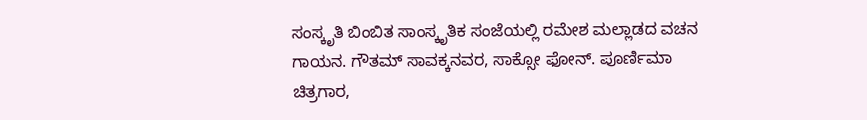ಸಂಸ್ಕೃತಿ ಬಿಂಬಿತ ಸಾಂಸ್ಕೃತಿಕ ಸಂಜೆಯಲ್ಲಿ ರಮೇಶ ಮಲ್ಲಾಡದ ವಚನ ಗಾಯನ. ಗೌತಮ್ ಸಾವಕ್ಕನವರ, ಸಾಕ್ಸೋ ಫೋನ್. ಪೂರ್ಣಿಮಾ ಚಿತ್ರಗಾರ,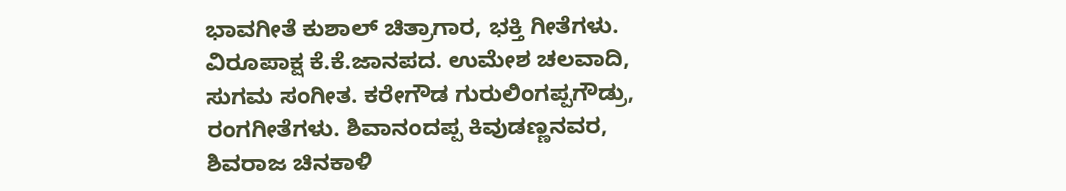ಭಾವಗೀತೆ ಕುಶಾಲ್ ಚಿತ್ರಾಗಾರ, ಭಕ್ತಿ ಗೀತೆಗಳು. ವಿರೂಪಾಕ್ಷ ಕೆ.ಕೆ.ಜಾನಪದ. ಉಮೇಶ ಚಲವಾದಿ, ಸುಗಮ ಸಂಗೀತ. ಕರೇಗೌಡ ಗುರುಲಿಂಗಪ್ಪಗೌಡ್ರು, ರಂಗಗೀತೆಗಳು. ಶಿವಾನಂದಪ್ಪ ಕಿವುಡಣ್ಣನವರ, ಶಿವರಾಜ ಚಿನಕಾಳಿ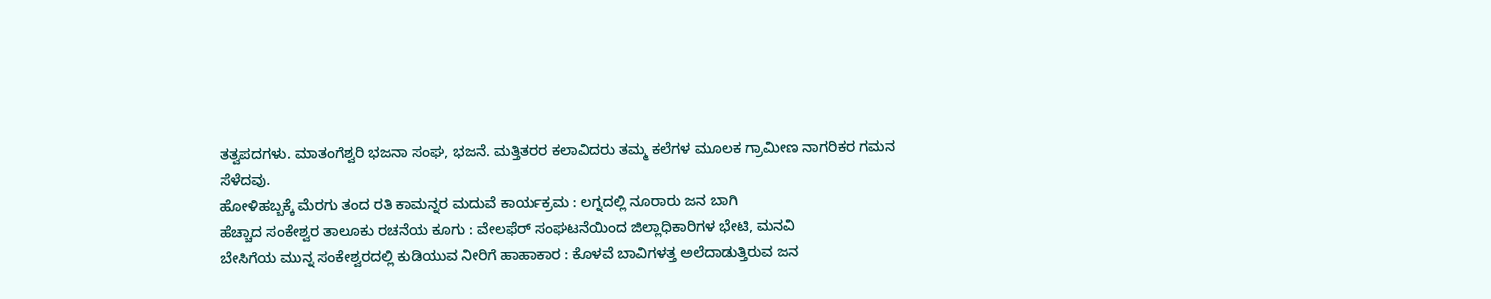ತತ್ವಪದಗಳು. ಮಾತಂಗೆಶ್ವರಿ ಭಜನಾ ಸಂಘ, ಭಜನೆ. ಮತ್ತಿತರರ ಕಲಾವಿದರು ತಮ್ಮ ಕಲೆಗಳ ಮೂಲಕ ಗ್ರಾಮೀಣ ನಾಗರಿಕರ ಗಮನ ಸೆಳೆದವು.
ಹೋಳಿಹಬ್ಬಕ್ಕೆ ಮೆರಗು ತಂದ ರತಿ ಕಾಮನ್ನರ ಮದುವೆ ಕಾರ್ಯಕ್ರಮ : ಲಗ್ನದಲ್ಲಿ ನೂರಾರು ಜನ ಬಾಗಿ
ಹೆಚ್ಚಾದ ಸಂಕೇಶ್ವರ ತಾಲೂಕು ರಚನೆಯ ಕೂಗು : ವೇಲಫೆರ್ ಸಂಘಟನೆಯಿಂದ ಜಿಲ್ಲಾಧಿಕಾರಿಗಳ ಭೇಟಿ, ಮನವಿ
ಬೇಸಿಗೆಯ ಮುನ್ನ ಸಂಕೇಶ್ವರದಲ್ಲಿ ಕುಡಿಯುವ ನೀರಿಗೆ ಹಾಹಾಕಾರ : ಕೊಳವೆ ಬಾವಿಗಳತ್ತ ಅಲೆದಾಡುತ್ತಿರುವ ಜನ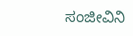ಸಂಜೀವಿನಿ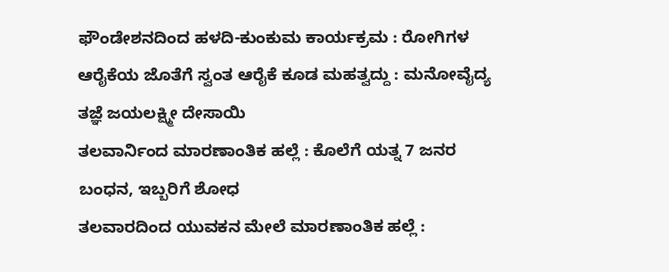ಫೌಂಡೇಶನದಿಂದ ಹಳದಿ-ಕುಂಕುಮ ಕಾರ್ಯಕ್ರಮ : ರೋಗಿಗಳ ಆರೈಕೆಯ ಜೊತೆಗೆ ಸ್ವಂತ ಆರೈಕೆ ಕೂಡ ಮಹತ್ವದ್ದು : ಮನೋವೈದ್ಯ ತಜ್ಞೆ ಜಯಲಕ್ಷ್ಮೀ ದೇಸಾಯಿ
ತಲವಾರ್ನಿಂದ ಮಾರಣಾಂತಿಕ ಹಲ್ಲೆ : ಕೊಲೆಗೆ ಯತ್ನ 7 ಜನರ ಬಂಧನ, ಇಬ್ಬರಿಗೆ ಶೋಧ
ತಲವಾರದಿಂದ ಯುವಕನ ಮೇಲೆ ಮಾರಣಾಂತಿಕ ಹಲ್ಲೆ :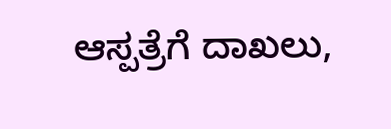ಆಸ್ಪತ್ರೆಗೆ ದಾಖಲು,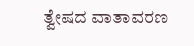ತ್ವೇಷದ ವಾತಾವರಣ